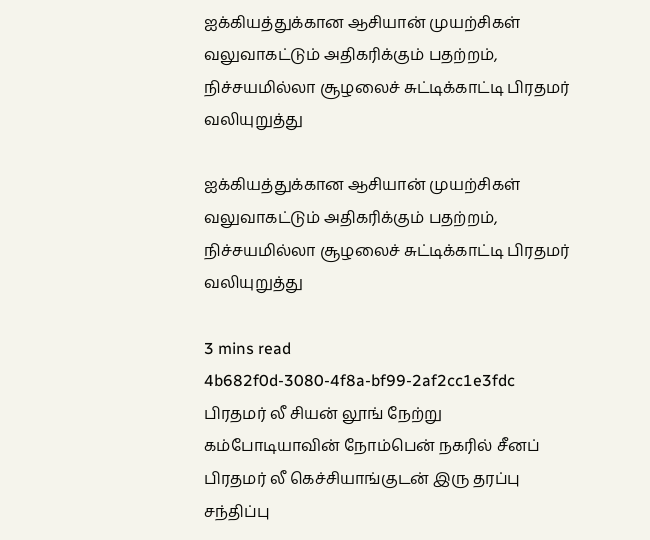ஐக்கியத்துக்கான ஆசியான் முயற்சிகள் வலுவாகட்டும் அதிகரிக்கும் பதற்றம், நிச்சயமில்லா சூழலைச் சுட்டிக்காட்டி பிரதமர் வலியுறுத்து

ஐக்கியத்துக்கான ஆசியான் முயற்சிகள் வலுவாகட்டும் அதிகரிக்கும் பதற்றம், நிச்சயமில்லா சூழலைச் சுட்டிக்காட்டி பிரதமர் வலியுறுத்து

3 mins read
4b682f0d-3080-4f8a-bf99-2af2cc1e3fdc
பிரதமர் லீ சியன் லூங் நேற்று கம்போடியாவின் நோம்பென் நகரில் சீனப் பிரதமர் லீ கெச்சியாங்குடன் இரு தரப்பு சந்திப்பு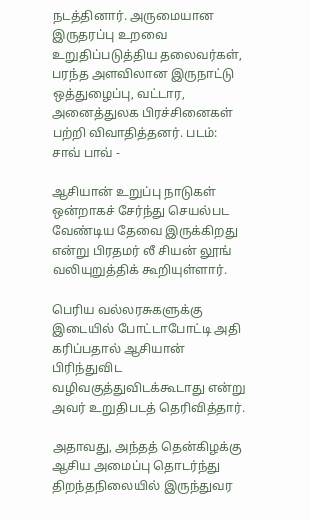நடத்தினார். அருமையான இருதரப்பு உறவை உறுதிப்படுத்திய தலைவர்கள், பரந்த அளவிலான இருநாட்டு ஒத்துழைப்பு, வட்டார, அனைத்துலக பிரச்சினைகள் பற்றி விவாதித்தனர். படம்: சாவ் பாவ் -

ஆசியான் உறுப்பு நாடுகள் ஒன்றாகச் சேர்ந்து செயல்பட வேண்டிய தேவை இருக்கிறது என்று பிரதமர் லீ சியன் லூங் வலியுறுத்திக் கூறியுள்ளார்.

பெரிய வல்லரசுகளுக்கு இடையில் போட்டாபோட்டி அதி கரிப்பதால் ஆசியான் பிரிந்துவிட வழிவகுத்துவிடக்கூடாது என்று அவர் உறுதிபடத் தெரிவித்தார்.

அதாவது, அந்தத் தென்கிழக்கு ஆசிய அமைப்பு தொடர்ந்து திறந்தநிலையில் இருந்துவர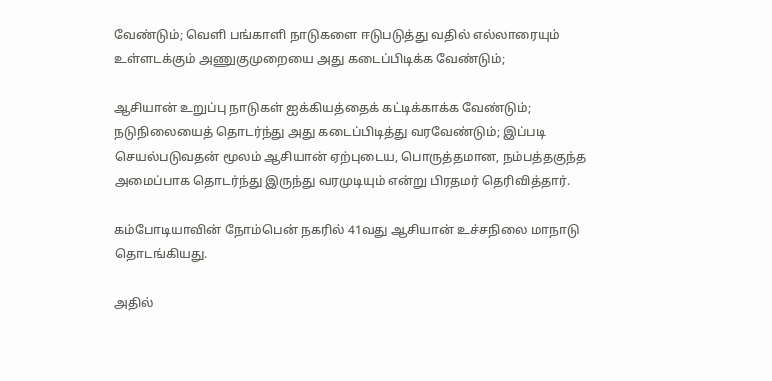வேண்டும்; வெளி பங்காளி நாடுகளை ஈடுபடுத்து வதில் எல்லாரையும் உள்ளடக்கும் அணுகுமுறையை அது கடைப்பிடிக்க வேண்டும்;

ஆசியான் உறுப்பு நாடுகள் ஐக்கியத்தைக் கட்டிக்காக்க வேண்டும்; நடுநிலையைத் தொடர்ந்து அது கடைப்பிடித்து வரவேண்டும்; இப்படி செயல்படுவதன் மூலம் ஆசியான் ஏற்புடைய, பொருத்தமான, நம்பத்தகுந்த அமைப்பாக தொடர்ந்து இருந்து வரமுடியும் என்று பிரதமர் தெரிவித்தார்.

கம்போடியாவின் நோம்பென் நகரில் 41வது ஆசியான் உச்சநிலை மாநாடு தொடங்கியது.

அதில்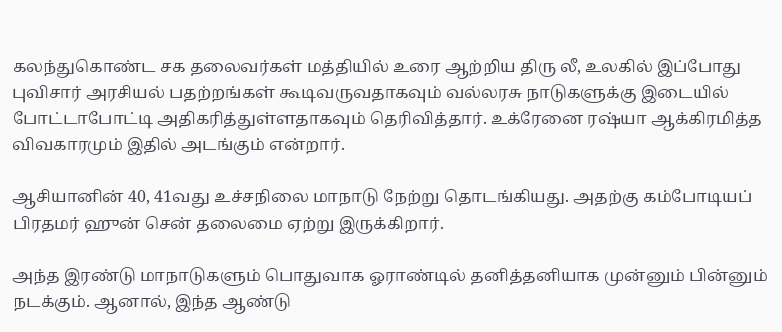கலந்துகொண்ட சக தலைவர்கள் மத்தியில் உரை ஆற்றிய திரு லீ, உலகில் இப்போது புவிசார் அரசியல் பதற்றங்கள் கூடிவருவதாகவும் வல்லரசு நாடுகளுக்கு இடையில் போட்டாபோட்டி அதிகரித்துள்ளதாகவும் தெரிவித்தார். உக்ரேனை ரஷ்யா ஆக்கிரமித்த விவகாரமும் இதில் அடங்கும் என்றார்.

ஆசியானின் 40, 41வது உச்சநிலை மாநாடு நேற்று தொடங்கியது. அதற்கு கம்போடியப் பிரதமர் ஹுன் சென் தலைமை ஏற்று இருக்கிறார்.

அந்த இரண்டு மாநாடுகளும் பொதுவாக ஓராண்டில் தனித்தனியாக முன்னும் பின்னும் நடக்கும். ஆனால், இந்த ஆண்டு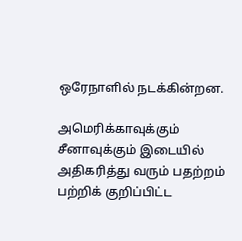ஒரேநாளில் நடக்கின்றன.

அமெரிக்காவுக்கும் சீனாவுக்கும் இடையில் அதிகரித்து வரும் பதற்றம் பற்றிக் குறிப்பிட்ட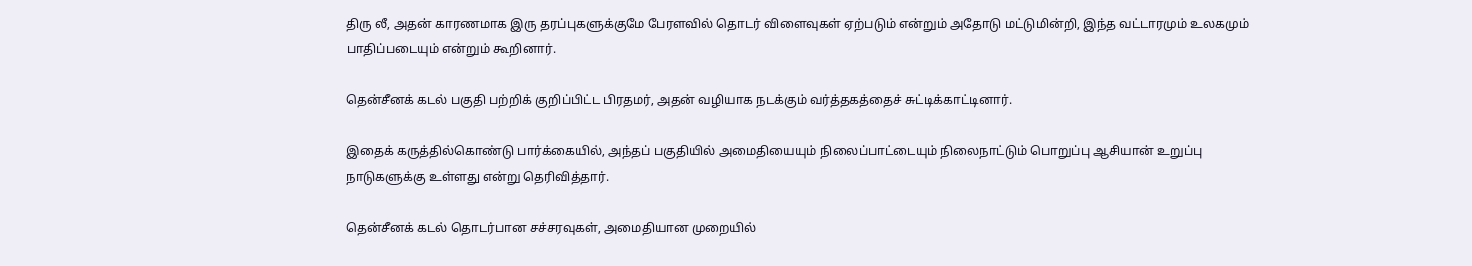திரு லீ, அதன் காரணமாக இரு தரப்புகளுக்குமே பேரளவில் தொடர் விளைவுகள் ஏற்படும் என்றும் அதோடு மட்டுமின்றி, இந்த வட்டாரமும் உலகமும் பாதிப்படையும் என்றும் கூறினார்.

தென்சீனக் கடல் பகுதி பற்றிக் குறிப்பிட்ட பிரதமர், அதன் வழியாக நடக்கும் வர்த்தகத்தைச் சுட்டிக்காட்டினார்.

இதைக் கருத்தில்கொண்டு பார்க்கையில், அந்தப் பகுதியில் அமைதியையும் நிலைப்பாட்டையும் நிலைநாட்டும் பொறுப்பு ஆசியான் உறுப்பு நாடுகளுக்கு உள்ளது என்று தெரிவித்தார்.

தென்சீனக் கடல் தொடர்பான சச்சரவுகள், அமைதியான முறையில்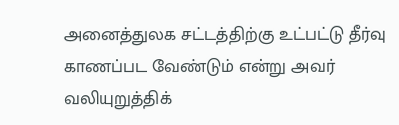அனைத்துலக சட்டத்திற்கு உட்பட்டு தீர்வு காணப்பட வேண்டும் என்று அவர் வலியுறுத்திக்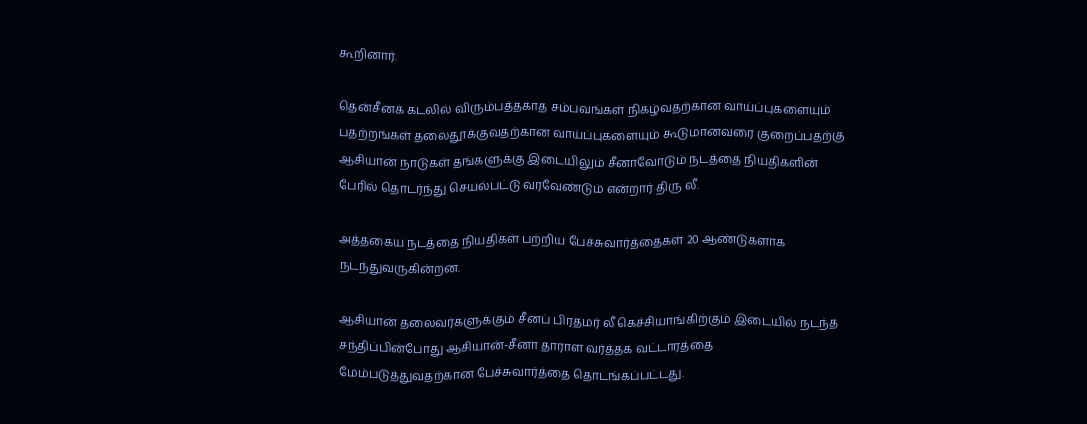கூறினார்.

தென்சீனக் கடலில் விரும்பத்தகாத சம்பவங்கள் நிகழ்வதற்கான வாய்ப்புகளையும் பதற்றங்கள் தலைதூக்குவதற்கான வாய்ப்புகளையும் கூடுமானவரை குறைப்பதற்கு ஆசியான் நாடுகள் தங்களுக்கு இடையிலும் சீனாவோடும் நடத்தை நியதிகளின் பேரில் தொடர்ந்து செயல்பட்டு வரவேண்டும் என்றார் திரு லீ.

அத்தகைய நடத்தை நியதிகள் பற்றிய பேச்சுவார்த்தைகள் 20 ஆண்டுகளாக நடந்துவருகின்றன.

ஆசியான் தலைவர்களுக்கும் சீனப் பிரதமர் லீ கெச்சியாங்கிற்கும் இடையில் நடந்த சந்திப்பின்போது ஆசியான்-சீனா தாராள வர்த்தக வட்டாரத்தை மேம்படுத்துவதற்கான பேச்சுவார்த்தை தொடங்கப்பட்டது.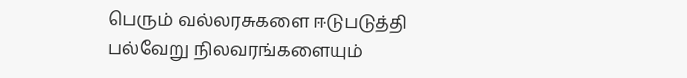பெரும் வல்லரசுகளை ஈடுபடுத்தி பல்வேறு நிலவரங்களையும்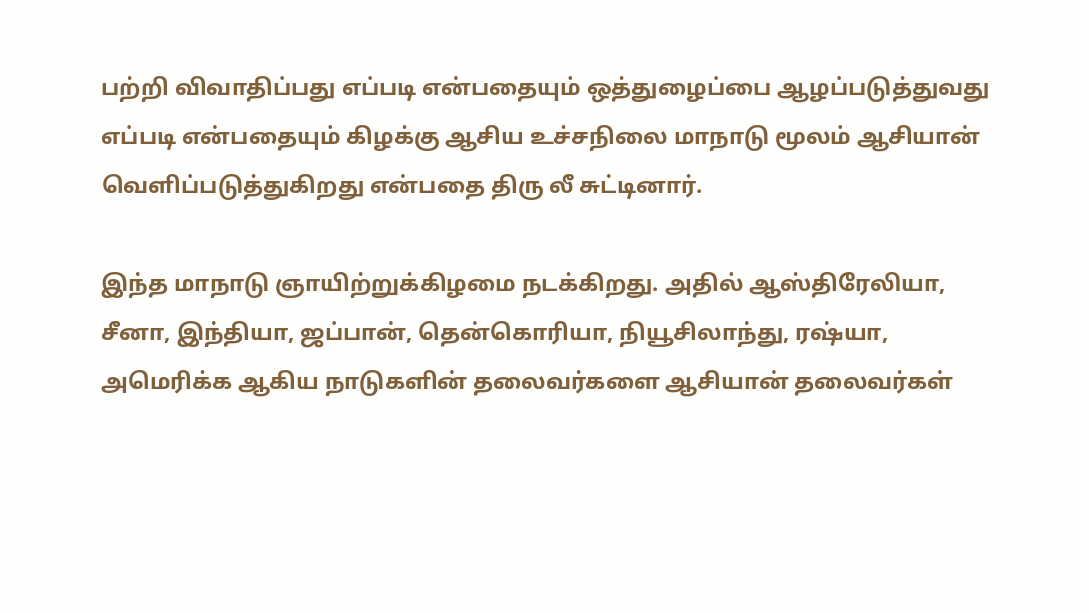பற்றி விவாதிப்பது எப்படி என்பதையும் ஒத்துழைப்பை ஆழப்படுத்துவது எப்படி என்பதையும் கிழக்கு ஆசிய உச்சநிலை மாநாடு மூலம் ஆசியான் வெளிப்படுத்துகிறது என்பதை திரு லீ சுட்டினார்.

இந்த மாநாடு ஞாயிற்றுக்கிழமை நடக்கிறது. அதில் ஆஸ்திரேலியா, சீனா, இந்தியா, ஜப்பான், தென்கொரியா, நியூசிலாந்து, ரஷ்யா, அமெரிக்க ஆகிய நாடுகளின் தலைவர்களை ஆசியான் தலைவர்கள்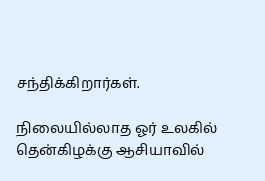சந்திக்கிறார்கள்.

நிலையில்லாத ஓர் உலகில் தென்கிழக்கு ஆசியாவில்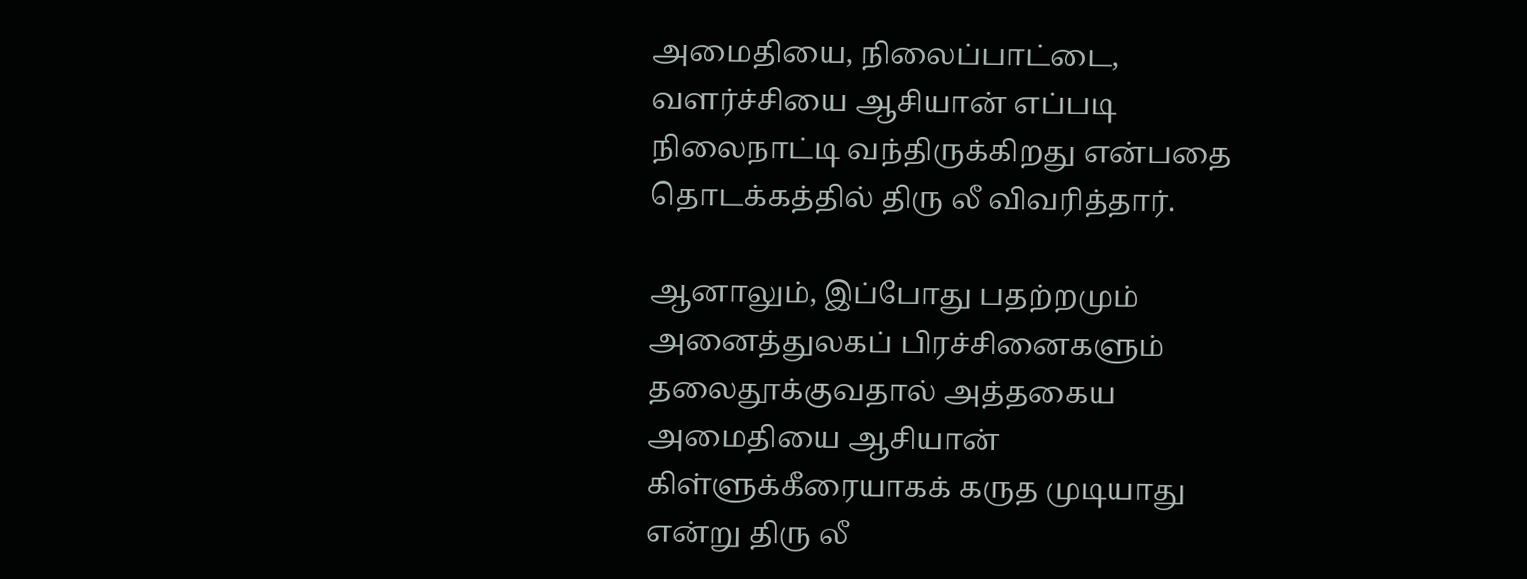அமைதியை, நிலைப்பாட்டை, வளர்ச்சியை ஆசியான் எப்படி நிலைநாட்டி வந்திருக்கிறது என்பதை தொடக்கத்தில் திரு லீ விவரித்தார்.

ஆனாலும், இப்போது பதற்றமும் அனைத்துலகப் பிரச்சினைகளும் தலைதூக்குவதால் அத்தகைய அமைதியை ஆசியான் கிள்ளுக்கீரையாகக் கருத முடியாது என்று திரு லீ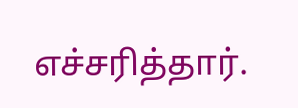எச்சரித்தார்.